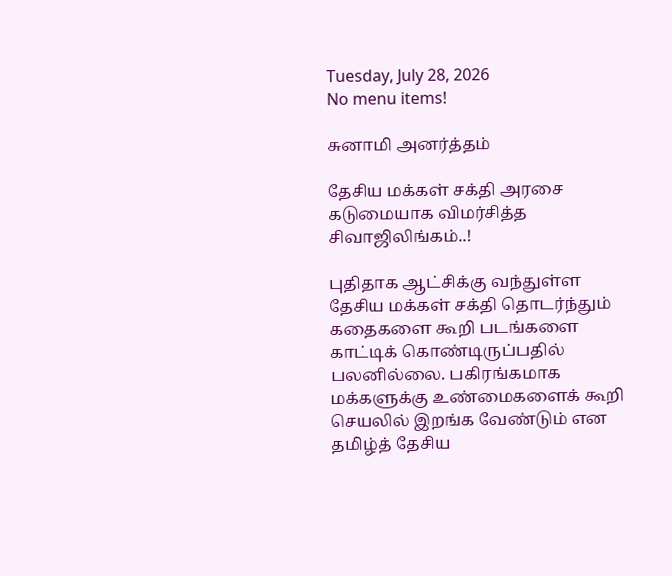Tuesday, July 28, 2026
No menu items!

சுனாமி அனர்த்தம்

தேசிய மக்கள் சக்தி அரசை கடுமையாக விமர்சித்த சிவாஜிலிங்கம்..!

புதிதாக ஆட்சிக்கு வந்துள்ள தேசிய மக்கள் சக்தி தொடர்ந்தும் கதைகளை கூறி படங்களை காட்டிக் கொண்டிருப்பதில் பலனில்லை. பகிரங்கமாக மக்களுக்கு உண்மைகளைக் கூறி செயலில் இறங்க வேண்டும் என தமிழ்த் தேசிய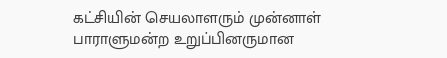கட்சியின் செயலாளரும் முன்னாள் பாராளுமன்ற உறுப்பினருமான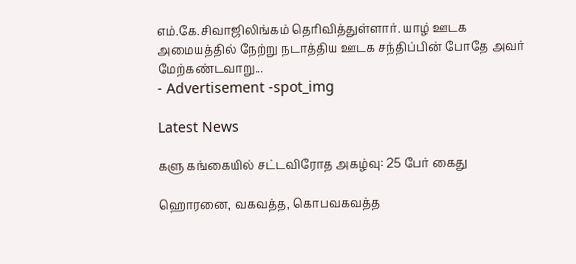எம்.கே.சிவாஜிலிங்கம் தெரிவித்துள்ளார். யாழ் ஊடக அமையத்தில் நேற்று நடாத்திய ஊடக சந்திப்பின் போதே அவர் மேற்கண்டவாறு...
- Advertisement -spot_img

Latest News

களு கங்கையில் சட்டவிரோத அகழ்வு: 25 பேர் கைது

ஹொரனை, வகவத்த, கொபவகவத்த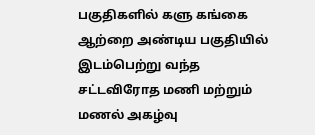பகுதிகளில் களு கங்கை ஆற்றை அண்டிய பகுதியில் இடம்பெற்று வந்த சட்டவிரோத மணி மற்றும் மணல் அகழ்வு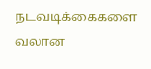நடவடிக்கைகளை வலான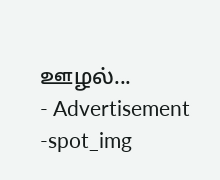ஊழல்...
- Advertisement -spot_img